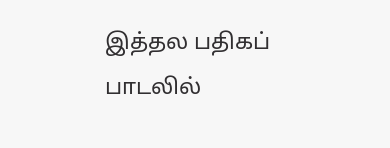இத்தல பதிகப் பாடலில்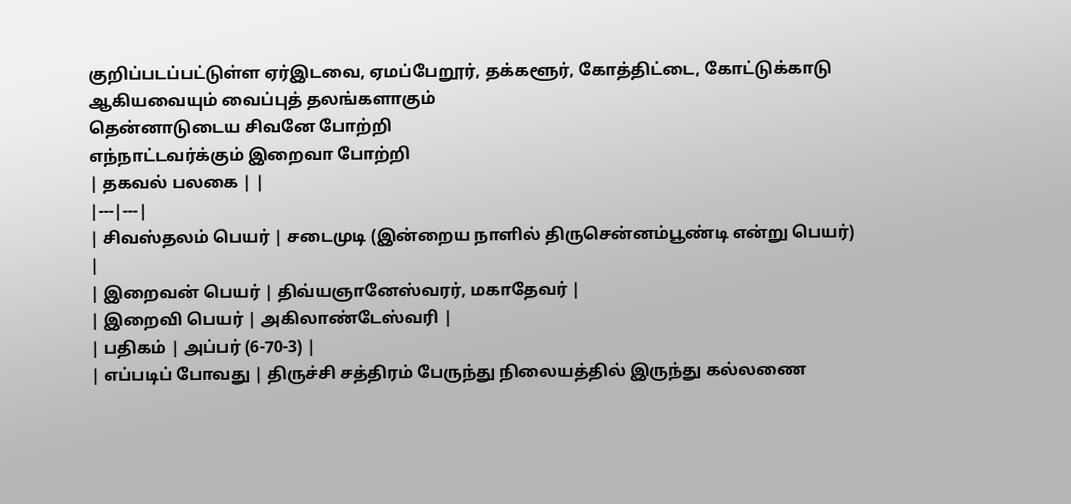குறிப்படப்பட்டுள்ள ஏர்இடவை, ஏமப்பேறூர், தக்களூர், கோத்திட்டை, கோட்டுக்காடு ஆகியவையும் வைப்புத் தலங்களாகும்
தென்னாடுடைய சிவனே போற்றி
எந்நாட்டவர்க்கும் இறைவா போற்றி
| தகவல் பலகை | |
|---|---|
| சிவஸ்தலம் பெயர் | சடைமுடி (இன்றைய நாளில் திருசென்னம்பூண்டி என்று பெயர்) |
| இறைவன் பெயர் | திவ்யஞானேஸ்வரர், மகாதேவர் |
| இறைவி பெயர் | அகிலாண்டேஸ்வரி |
| பதிகம் | அப்பர் (6-70-3) |
| எப்படிப் போவது | திருச்சி சத்திரம் பேருந்து நிலையத்தில் இருந்து கல்லணை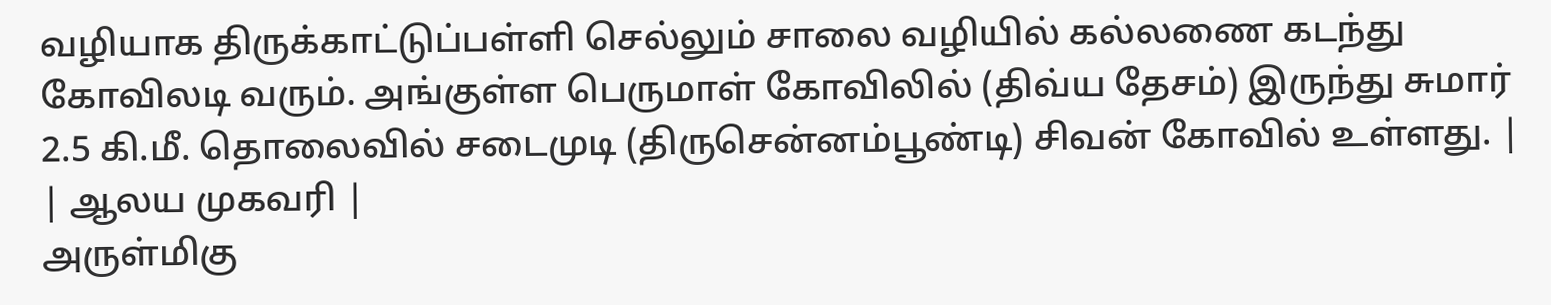வழியாக திருக்காட்டுப்பள்ளி செல்லும் சாலை வழியில் கல்லணை கடந்து கோவிலடி வரும். அங்குள்ள பெருமாள் கோவிலில் (திவ்ய தேசம்) இருந்து சுமார் 2.5 கி.மீ. தொலைவில் சடைமுடி (திருசென்னம்பூண்டி) சிவன் கோவில் உள்ளது. |
| ஆலய முகவரி |
அருள்மிகு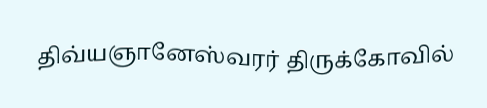திவ்யஞானேஸ்வரர் திருக்கோவில்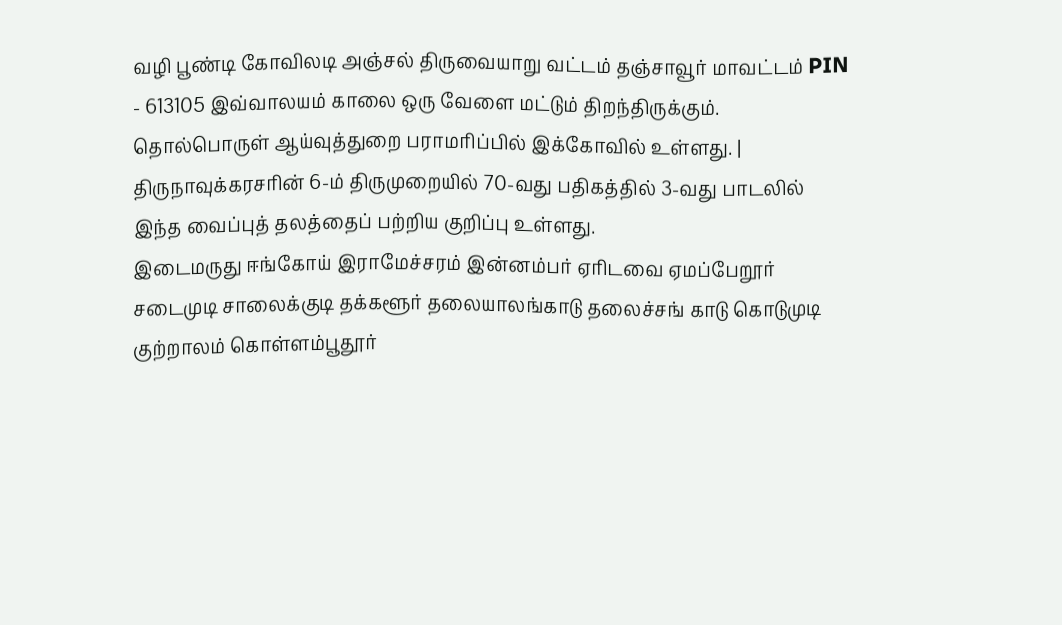வழி பூண்டி கோவிலடி அஞ்சல் திருவையாறு வட்டம் தஞ்சாவூர் மாவட்டம் PIN - 613105 இவ்வாலயம் காலை ஒரு வேளை மட்டும் திறந்திருக்கும். தொல்பொருள் ஆய்வுத்துறை பராமரிப்பில் இக்கோவில் உள்ளது. |
திருநாவுக்கரசரின் 6-ம் திருமுறையில் 70-வது பதிகத்தில் 3-வது பாடலில் இந்த வைப்புத் தலத்தைப் பற்றிய குறிப்பு உள்ளது.
இடைமருது ஈங்கோய் இராமேச்சரம் இன்னம்பர் ஏரிடவை ஏமப்பேறூர் சடைமுடி சாலைக்குடி தக்களூர் தலையாலங்காடு தலைச்சங் காடு கொடுமுடி குற்றாலம் கொள்ளம்பூதூர்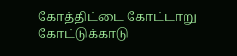கோத்திட்டை கோட்டாறு கோட்டுக்காடு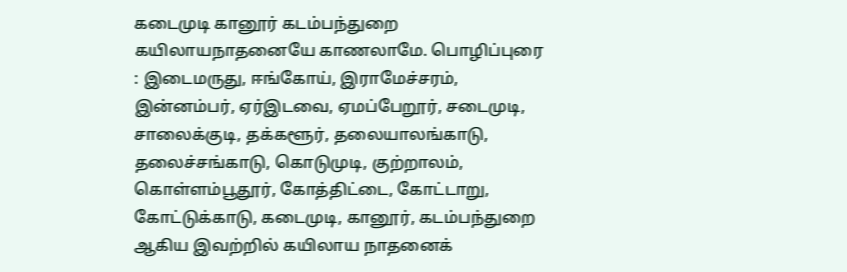கடைமுடி கானூர் கடம்பந்துறை கயிலாயநாதனையே காணலாமே. பொழிப்புரை : இடைமருது, ஈங்கோய், இராமேச்சரம், இன்னம்பர், ஏர்இடவை, ஏமப்பேறூர், சடைமுடி, சாலைக்குடி, தக்களூர், தலையாலங்காடு, தலைச்சங்காடு, கொடுமுடி, குற்றாலம், கொள்ளம்பூதூர், கோத்திட்டை, கோட்டாறு, கோட்டுக்காடு, கடைமுடி, கானூர், கடம்பந்துறை ஆகிய இவற்றில் கயிலாய நாதனைக்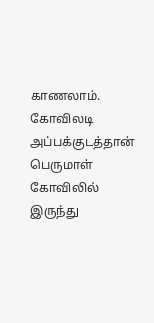காணலாம்.
கோவிலடி அப்பக்குடத்தான் பெருமாள் கோவிலில் இருந்து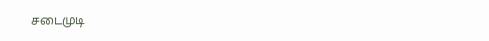சடைமுடி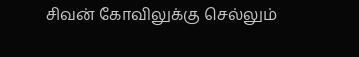சிவன் கோவிலுக்கு செல்லும்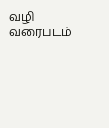வழி வரைபடம்